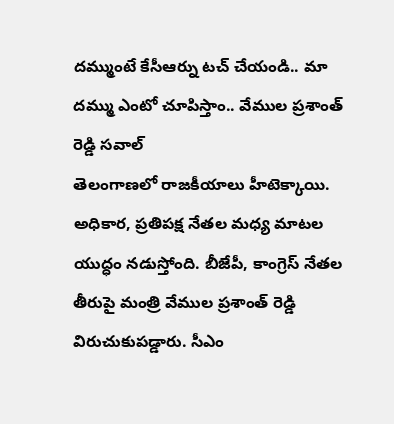దమ్ముంటే కేసీఆర్ను టచ్ చేయండి.. మా దమ్ము ఎంటో చూపిస్తాం.. వేముల ప్రశాంత్ రెడ్డి సవాల్
తెలంగాణలో రాజకీయాలు హీటెక్కాయి. అధికార, ప్రతిపక్ష నేతల మధ్య మాటల యుద్ధం నడుస్తోంది. బీజేపీ, కాంగ్రెస్ నేతల తీరుపై మంత్రి వేముల ప్రశాంత్ రెడ్డి విరుచుకుపడ్డారు. సీఎం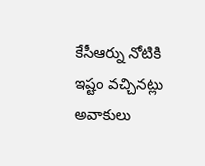కేసీఆర్ను నోటికి ఇష్టం వచ్చినట్లు అవాకులు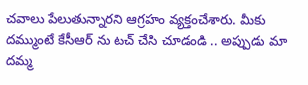చవాలు పేలుతున్నారని ఆగ్రహం వ్యక్తంచేశారు. మీకు దమ్ముంటే కేసీఆర్ ను టచ్ చేసి చూడండి .. అప్పుడు మా దమ్మ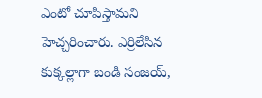ఎంటో చూపిస్తామని హెచ్చరించారు. ఎర్రిలేసిన కుక్కల్లాగా బండి సంజయ్,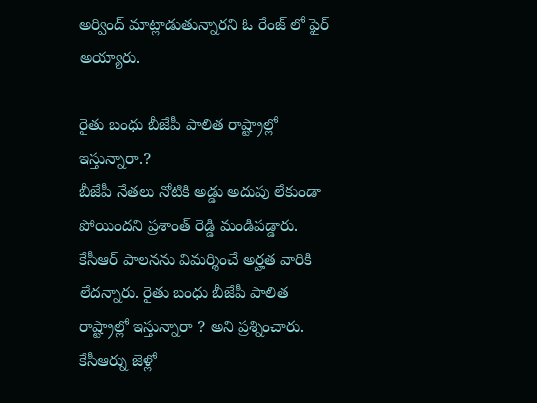అర్వింద్ మాట్లాడుతున్నారని ఓ రేంజ్ లో ఫైర్ అయ్యారు.

రైతు బంధు బీజేపీ పాలిత రాష్ట్రాల్లో ఇస్తున్నారా.?
బీజేపీ నేతలు నోటికి అడ్డు అదుపు లేకుండా పోయిందని ప్రశాంత్ రెడ్డి మండిపడ్డారు. కేసీఆర్ పాలనను విమర్శించే అర్హత వారికి లేదన్నారు. రైతు బంధు బీజేపీ పాలిత రాష్ట్రాల్లో ఇస్తున్నారా ? అని ప్రశ్నించారు. కేసీఆర్ను జెళ్లో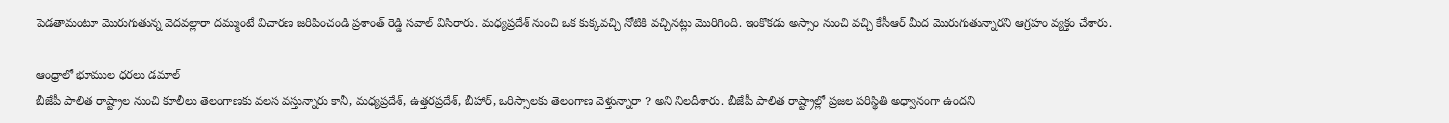పెడతామంటూ మొరుగుతున్న వెదవల్లారా దమ్ముంటే విచారణ జరిపించండి ప్రశాంత్ రెడ్డి సవాల్ విసిరారు. మధ్యప్రదేశ్ నుంచి ఒక కుక్కవచ్చి నోటికి వచ్చినట్లు మొరిగింది. ఇంకొకడు అస్సాం నుంచి వచ్చి కేసీఆర్ మీద మొరుగుతున్నారని ఆగ్రహం వ్యక్తం చేశారు.

ఆంధ్రాలో భూముల ధరలు డమాల్
బీజేపీ పాలిత రాష్ట్రాల నుంచి కూలీలు తెలంగాణకు వలస వస్తున్నారు కానీ, మధ్యప్రదేశ్, ఉత్తరప్రదేశ్, బీహార్, ఒరిస్సాలకు తెలంగాణ వెళ్తున్నారా ? అని నిలదీశారు. బీజేపీ పాలిత రాష్ట్రాల్లో ప్రజల పరిస్థితి అధ్వానంగా ఉందని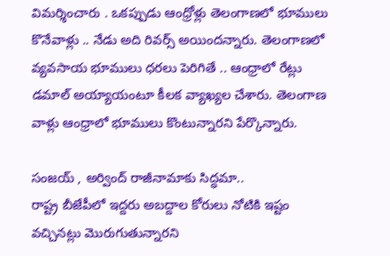విమర్శించారు . ఒకప్పుడు ఆంధ్రోళ్లు తెలంగాణలో భూములు కొనేవాళ్లు .. నేడు అది రివర్స్ అయిందన్నారు. తెలంగాణలో వ్యవసాయ భూములు ధరలు పెరిగితే .. ఆంధ్రాలో రేట్లు డమాల్ అయ్యాయంటూ కీలక వ్యాఖ్యల చేశారు. తెలంగాణ వాళ్లు ఆంధ్రాలో భూములు కొంటున్నారని పేర్కొన్నారు.

సంజయ్ , అర్వింద్ రాజీనామాకు సిద్ధమా..
రాష్ట్ర బీజేపీలో ఇద్దరు అబద్దాల కోరులు నోటికి ఇష్టం వచ్చినట్లు మొరుగుతున్నారని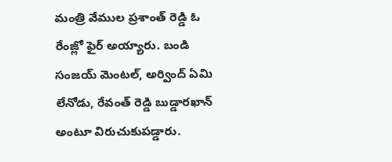మంత్రి వేముల ప్రశాంత్ రెడ్డి ఓ రేంజ్లో ఫైర్ అయ్యారు. బండి సంజయ్ మెంటల్, అర్వింద్ ఏమి లేనోడు, రేవంత్ రెడ్డి బుడ్డారఖాన్ అంటూ విరుచుకుపడ్డారు.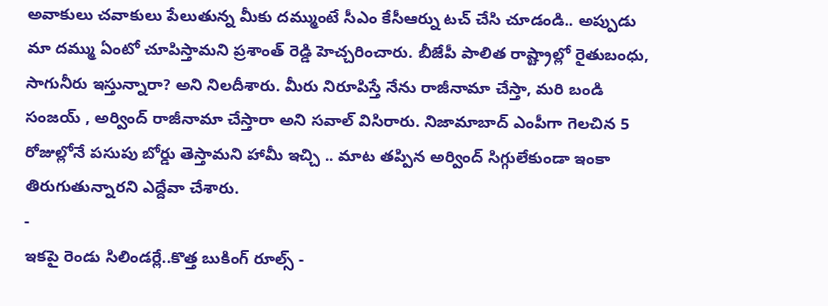అవాకులు చవాకులు పేలుతున్న మీకు దమ్ముంటే సీఎం కేసీఆర్ను టచ్ చేసి చూడండి.. అప్పుడు మా దమ్ము ఏంటో చూపిస్తామని ప్రశాంత్ రెడ్డి హెచ్చరించారు. బీజేపీ పాలిత రాష్ట్రాల్లో రైతుబంధు, సాగునీరు ఇస్తున్నారా? అని నిలదీశారు. మీరు నిరూపిస్తే నేను రాజీనామా చేస్తా, మరి బండి సంజయ్ , అర్వింద్ రాజీనామా చేస్తారా అని సవాల్ విసిరారు. నిజామాబాద్ ఎంపీగా గెలచిన 5 రోజుల్లోనే పసుపు బోర్డు తెస్తామని హామీ ఇచ్చి .. మాట తప్పిన అర్వింద్ సిగ్గులేకుండా ఇంకా తిరుగుతున్నారని ఎద్దేవా చేశారు.
-
ఇకపై రెండు సిలిండర్లే..కొత్త బుకింగ్ రూల్స్ -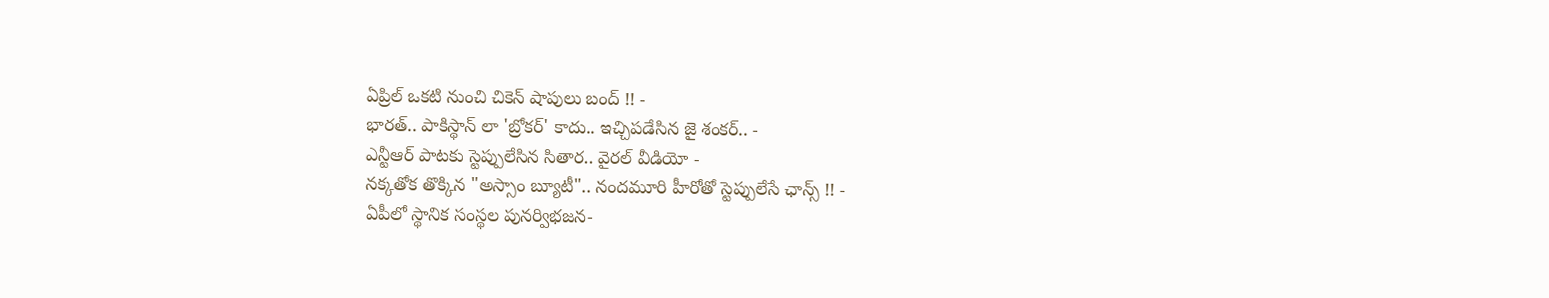ఏప్రిల్ ఒకటి నుంచి చికెన్ షాపులు బంద్ !! -
భారత్.. పాకిస్థాన్ లా 'బ్రోకర్' కాదు.. ఇచ్చిపడేసిన జై శంకర్.. -
ఎన్టీఆర్ పాటకు స్టెప్పులేసిన సితార.. వైరల్ వీడియో -
నక్కతోక తొక్కిన "అస్సాం బ్యూటీ".. నందమూరి హీరోతో స్టెప్పులేసే ఛాన్స్ !! -
ఏపీలో స్థానిక సంస్థల పునర్విభజన-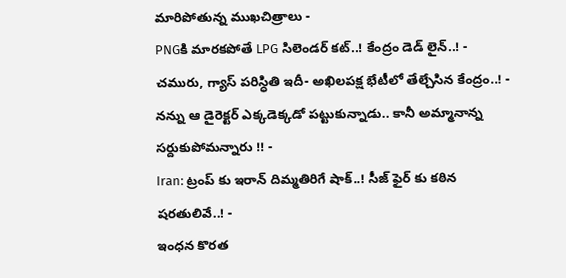మారిపోతున్న ముఖచిత్రాలు -
PNGకి మారకపోతే LPG సిలెండర్ కట్..! కేంద్రం డెడ్ లైన్..! -
చమురు, గ్యాస్ పరిస్ధితి ఇదీ- అఖిలపక్ష భేటీలో తేల్చేసిన కేంద్రం..! -
నన్ను ఆ డైరెక్టర్ ఎక్కడెక్కడో పట్టుకున్నాడు.. కానీ అమ్మానాన్న సర్దుకుపోమన్నారు !! -
Iran: ట్రంప్ కు ఇరాన్ దిమ్మతిరిగే షాక్..! సీజ్ ఫైర్ కు కఠిన షరతులివే..! -
ఇంధన కొరత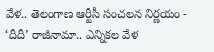వేళ.. తెలంగాణ ఆర్టీసీ సంచలన నిర్ణయం -
‘దీదీ’ రాజీనామా.. ఎన్నికల వేళ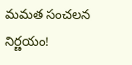మమత సంచలన నిర్ణయం!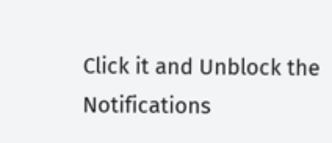Click it and Unblock the Notifications